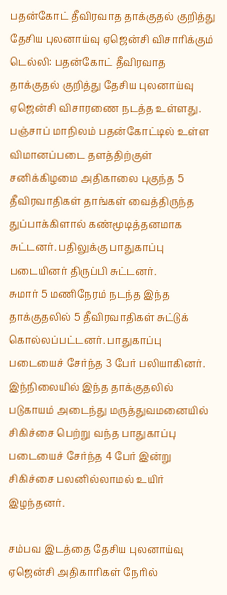பதன்கோட் தீவிரவாத தாக்குதல் குறித்து தேசிய புலனாய்வு ஏஜென்சி விசாரிக்கும்
டெல்லி: பதன்கோட் தீவிரவாத தாக்குதல் குறித்து தேசிய புலனாய்வு ஏஜென்சி விசாரணை நடத்த உள்ளது.
பஞ்சாப் மாநிலம் பதன்கோட்டில் உள்ள விமானப்படை தளத்திற்குள் சனிக்கிழமை அதிகாலை புகுந்த 5 தீவிரவாதிகள் தாங்கள் வைத்திருந்த துப்பாக்கிளால் கண்மூடித்தனமாக சுட்டனர். பதிலுக்கு பாதுகாப்பு படையினர் திருப்பி சுட்டனர்.
சுமார் 5 மணிநேரம் நடந்த இந்த தாக்குதலில் 5 தீவிரவாதிகள் சுட்டுக் கொல்லப்பட்டனர். பாதுகாப்பு படையைச் சேர்ந்த 3 பேர் பலியாகினர். இந்நிலையில் இந்த தாக்குதலில் படுகாயம் அடைந்து மருத்துவமனையில் சிகிச்சை பெற்று வந்த பாதுகாப்பு படையைச் சேர்ந்த 4 பேர் இன்று சிகிச்சை பலனில்லாமல் உயிர் இழந்தனர்.

சம்பவ இடத்தை தேசிய புலனாய்வு ஏஜென்சி அதிகாரிகள் நேரில்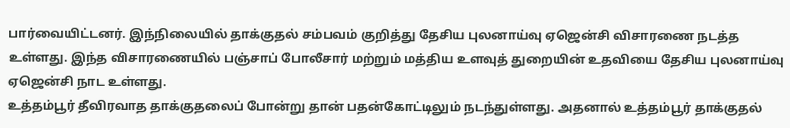பார்வையிட்டனர். இந்நிலையில் தாக்குதல் சம்பவம் குறித்து தேசிய புலனாய்வு ஏஜென்சி விசாரணை நடத்த உள்ளது. இந்த விசாரணையில் பஞ்சாப் போலீசார் மற்றும் மத்திய உளவுத் துறையின் உதவியை தேசிய புலனாய்வு ஏஜென்சி நாட உள்ளது.
உத்தம்பூர் தீவிரவாத தாக்குதலைப் போன்று தான் பதன்கோட்டிலும் நடந்துள்ளது. அதனால் உத்தம்பூர் தாக்குதல்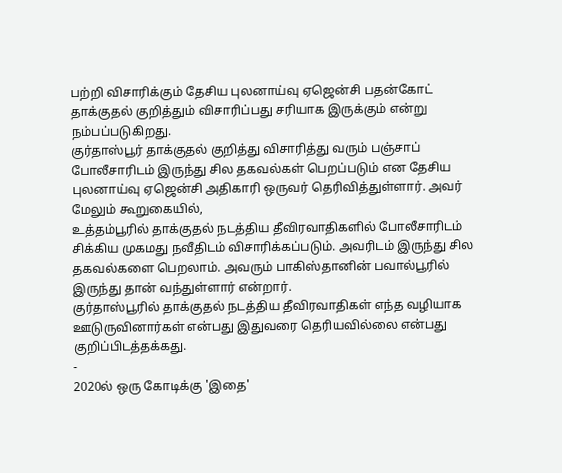பற்றி விசாரிக்கும் தேசிய புலனாய்வு ஏஜென்சி பதன்கோட் தாக்குதல் குறித்தும் விசாரிப்பது சரியாக இருக்கும் என்று நம்பப்படுகிறது.
குர்தாஸ்பூர் தாக்குதல் குறித்து விசாரித்து வரும் பஞ்சாப் போலீசாரிடம் இருந்து சில தகவல்கள் பெறப்படும் என தேசிய புலனாய்வு ஏஜென்சி அதிகாரி ஒருவர் தெரிவித்துள்ளார். அவர் மேலும் கூறுகையில்,
உத்தம்பூரில் தாக்குதல் நடத்திய தீவிரவாதிகளில் போலீசாரிடம் சிக்கிய முகமது நவீதிடம் விசாரிக்கப்படும். அவரிடம் இருந்து சில தகவல்களை பெறலாம். அவரும் பாகிஸ்தானின் பவால்பூரில் இருந்து தான் வந்துள்ளார் என்றார்.
குர்தாஸ்பூரில் தாக்குதல் நடத்திய தீவிரவாதிகள் எந்த வழியாக ஊடுருவினார்கள் என்பது இதுவரை தெரியவில்லை என்பது குறிப்பிடத்தக்கது.
-
2020ல் ஒரு கோடிக்கு 'இதை'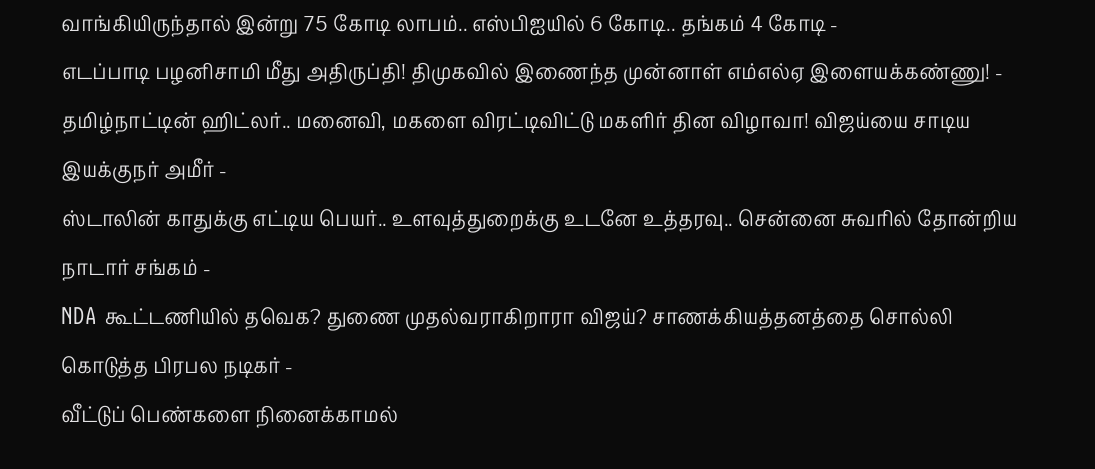வாங்கியிருந்தால் இன்று 75 கோடி லாபம்.. எஸ்பிஐயில் 6 கோடி.. தங்கம் 4 கோடி -
எடப்பாடி பழனிசாமி மீது அதிருப்தி! திமுகவில் இணைந்த முன்னாள் எம்எல்ஏ இளையக்கண்ணு! -
தமிழ்நாட்டின் ஹிட்லர்.. மனைவி, மகளை விரட்டிவிட்டு மகளிர் தின விழாவா! விஜய்யை சாடிய இயக்குநர் அமீர் -
ஸ்டாலின் காதுக்கு எட்டிய பெயர்.. உளவுத்துறைக்கு உடனே உத்தரவு.. சென்னை சுவரில் தோன்றிய நாடார் சங்கம் -
NDA கூட்டணியில் தவெக? துணை முதல்வராகிறாரா விஜய்? சாணக்கியத்தனத்தை சொல்லி கொடுத்த பிரபல நடிகர் -
வீட்டுப் பெண்களை நினைக்காமல்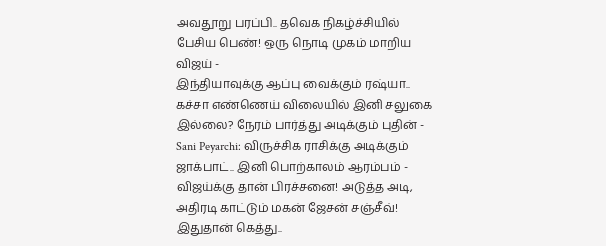அவதூறு பரப்பி.. தவெக நிகழ்ச்சியில் பேசிய பெண்! ஒரு நொடி முகம் மாறிய விஜய் -
இந்தியாவுக்கு ஆப்பு வைக்கும் ரஷ்யா.. கச்சா எண்ணெய் விலையில் இனி சலுகை இல்லை? நேரம் பார்த்து அடிக்கும் புதின் -
Sani Peyarchi: விருச்சிக ராசிக்கு அடிக்கும் ஜாக்பாட்.. இனி பொற்காலம் ஆரம்பம் -
விஜய்க்கு தான் பிரச்சனை! அடுத்த அடி, அதிரடி காட்டும் மகன் ஜேசன் சஞ்சீவ்! இதுதான் கெத்து..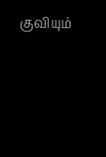குவியும்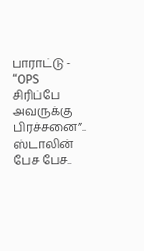பாராட்டு -
“OPS சிரிப்பே அவருக்கு பிரச்சனை”.. ஸ்டாலின் பேச பேச..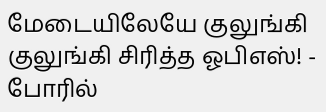மேடையிலேயே குலுங்கி குலுங்கி சிரித்த ஓபிஎஸ்! -
போரில்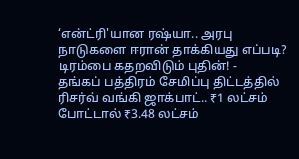‘என்ட்ரி'யான ரஷ்யா.. அரபு நாடுகளை ஈரான் தாக்கியது எப்படி? டிரம்பை கதறவிடும் புதின்! -
தங்கப் பத்திரம் சேமிப்பு திட்டத்தில் ரிசர்வ் வங்கி ஜாக்பாட்.. ₹1 லட்சம் போட்டால் ₹3.48 லட்சம்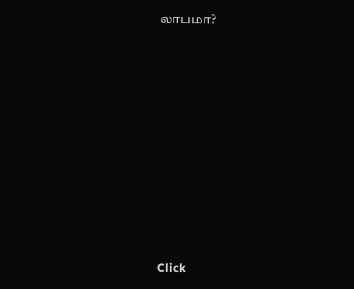லாபமா?












Click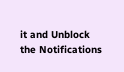it and Unblock the Notifications